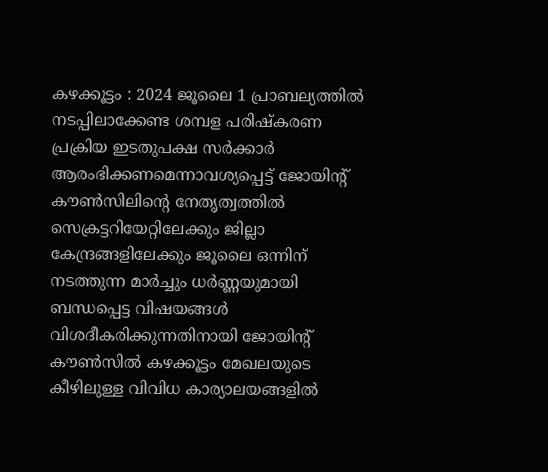കഴക്കൂട്ടം : 2024 ജൂലൈ 1 പ്രാബല്യത്തിൽ നടപ്പിലാക്കേണ്ട ശമ്പള പരിഷ്കരണ പ്രക്രിയ ഇടതുപക്ഷ സർക്കാർ ആരംഭിക്കണമെന്നാവശ്യപ്പെട്ട് ജോയിന്റ് കൗൺസിലിന്റെ നേതൃത്വത്തിൽ സെക്രട്ടറിയേറ്റിലേക്കും ജില്ലാ കേന്ദ്രങ്ങളിലേക്കും ജൂലൈ ഒന്നിന് നടത്തുന്ന മാർച്ചും ധർണ്ണയുമായി ബന്ധപ്പെട്ട വിഷയങ്ങൾ വിശദീകരിക്കുന്നതിനായി ജോയിന്റ് കൗൺസിൽ കഴക്കൂട്ടം മേഖലയുടെ കീഴിലുള്ള വിവിധ കാര്യാലയങ്ങളിൽ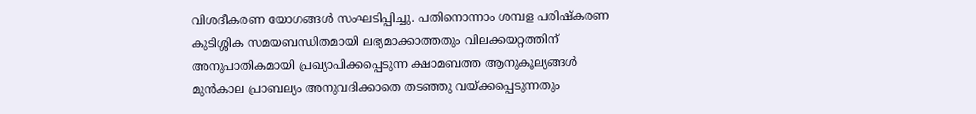വിശദീകരണ യോഗങ്ങൾ സംഘടിപ്പിച്ചു. പതിനൊന്നാം ശമ്പള പരിഷ്കരണ കുടിശ്ശിക സമയബന്ധിതമായി ലഭ്യമാക്കാത്തതും വിലക്കയറ്റത്തിന് അനുപാതികമായി പ്രഖ്യാപിക്കപ്പെടുന്ന ക്ഷാമബത്ത ആനുകൂല്യങ്ങൾ മുൻകാല പ്രാബല്യം അനുവദിക്കാതെ തടഞ്ഞു വയ്ക്കപ്പെടുന്നതും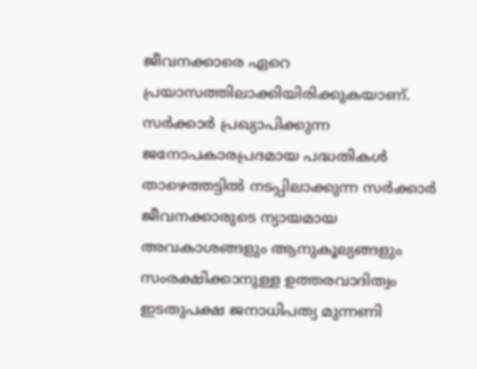ജീവനക്കാരെ ഏറെ പ്രയാസത്തിലാക്കിയിരിക്കുകയാണ്.
സർക്കാർ പ്രഖ്യാപിക്കുന്ന ജനോപകാരപ്രദമായ പദ്ധതികൾ താഴെത്തട്ടിൽ നടപ്പിലാക്കുന്ന സർക്കാർ ജീവനക്കാരുടെ ന്യായമായ അവകാശങ്ങളും ആനുകൂല്യങ്ങളും സംരക്ഷിക്കാനുള്ള ഉത്തരവാദിത്വം ഇടതുപക്ഷ ജനാധിപത്യ മുന്നണി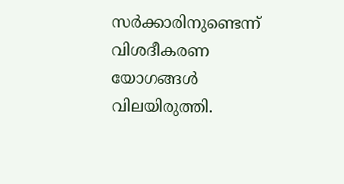സർക്കാരിനുണ്ടെന്ന് വിശദീകരണ യോഗങ്ങൾ വിലയിരുത്തി.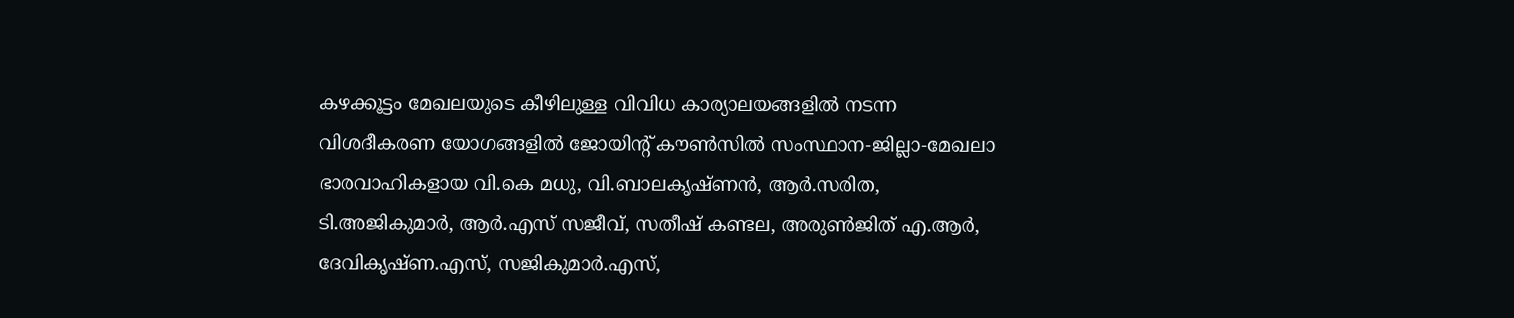കഴക്കൂട്ടം മേഖലയുടെ കീഴിലുള്ള വിവിധ കാര്യാലയങ്ങളിൽ നടന്ന വിശദീകരണ യോഗങ്ങളിൽ ജോയിന്റ് കൗൺസിൽ സംസ്ഥാന-ജില്ലാ-മേഖലാ ഭാരവാഹികളായ വി.കെ മധു, വി.ബാലകൃഷ്ണൻ, ആർ.സരിത, ടി.അജികുമാർ, ആർ.എസ് സജീവ്, സതീഷ് കണ്ടല, അരുൺജിത് എ.ആർ, ദേവികൃഷ്ണ.എസ്, സജികുമാർ.എസ്,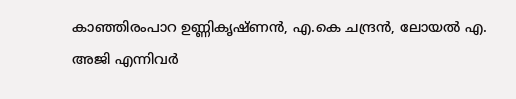കാഞ്ഞിരംപാറ ഉണ്ണികൃഷ്ണൻ, എ.കെ ചന്ദ്രൻ, ലോയൽ എ. അജി എന്നിവർ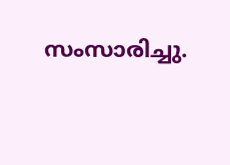സംസാരിച്ചു.